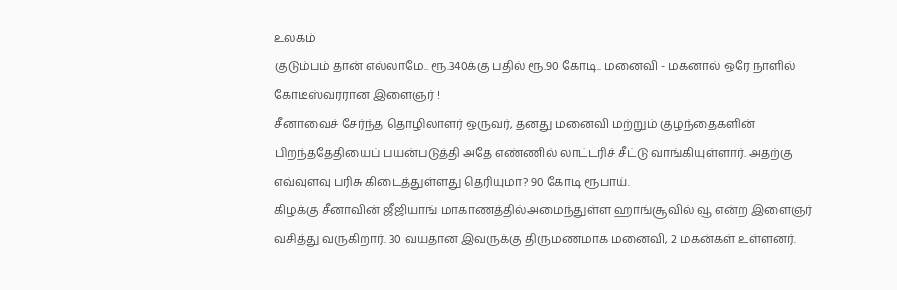உலகம்
குடும்பம் தான் எல்லாமே.. ரூ.340க்கு பதில் ரூ.90 கோடி.. மனைவி - மகனால் ஒரே நாளில் கோடீஸ்வரரான இளைஞர் !
சீனாவைச் சேர்ந்த தொழிலாளர் ஒருவர், தனது மனைவி மற்றும் குழந்தைகளின் பிறந்ததேதியைப் பயன்படுத்தி அதே எண்ணில் லாட்டரிச் சீட்டு வாங்கியுள்ளார். அதற்கு எவ்வுளவு பரிசு கிடைத்துள்ளது தெரியுமா? 90 கோடி ரூபாய்.
கிழக்கு சீனாவின் ஜீஜியாங் மாகாணத்தில்அமைந்துள்ள ஹாங்சூவில் வூ என்ற இளைஞர் வசித்து வருகிறார். 30 வயதான இவருக்கு திருமணமாக மனைவி, 2 மகன்கள் உள்ளனர்.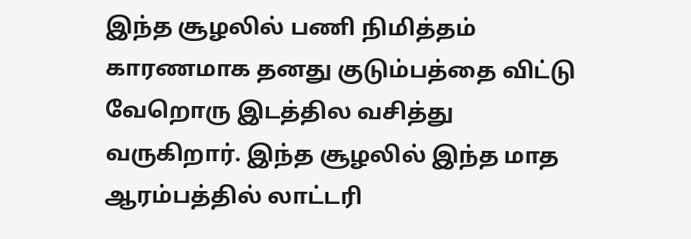இந்த சூழலில் பணி நிமித்தம் காரணமாக தனது குடும்பத்தை விட்டு வேறொரு இடத்தில வசித்து வருகிறார். இந்த சூழலில் இந்த மாத ஆரம்பத்தில் லாட்டரி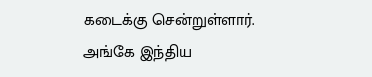கடைக்கு சென்றுள்ளார்.
அங்கே இந்திய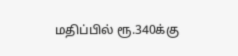மதிப்பில் ரூ.340க்கு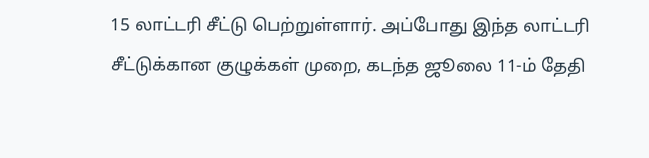15 லாட்டரி சீட்டு பெற்றுள்ளார். அப்போது இந்த லாட்டரி சீட்டுக்கான குழுக்கள் முறை, கடந்த ஜூலை 11-ம் தேதி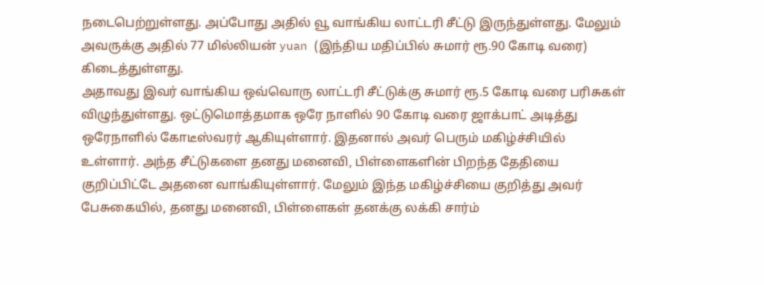நடைபெற்றுள்ளது. அப்போது அதில் வூ வாங்கிய லாட்டரி சீட்டு இருந்துள்ளது. மேலும் அவருக்கு அதில் 77 மில்லியன் yuan (இந்திய மதிப்பில் சுமார் ரூ.90 கோடி வரை) கிடைத்துள்ளது.
அதாவது இவர் வாங்கிய ஒவ்வொரு லாட்டரி சீட்டுக்கு சுமார் ரூ.5 கோடி வரை பரிசுகள் விழுந்துள்ளது. ஒட்டுமொத்தமாக ஒரே நாளில் 90 கோடி வரை ஜாக்பாட் அடித்து ஒரேநாளில் கோடீஸ்வரர் ஆகியுள்ளார். இதனால் அவர் பெரும் மகிழ்ச்சியில் உள்ளார். அந்த சீட்டுகளை தனது மனைவி, பிள்ளைகளின் பிறந்த தேதியை குறிப்பிட்டே அதனை வாங்கியுள்ளார். மேலும் இந்த மகிழ்ச்சியை குறித்து அவர் பேசுகையில், தனது மனைவி, பிள்ளைகள் தனக்கு லக்கி சார்ம்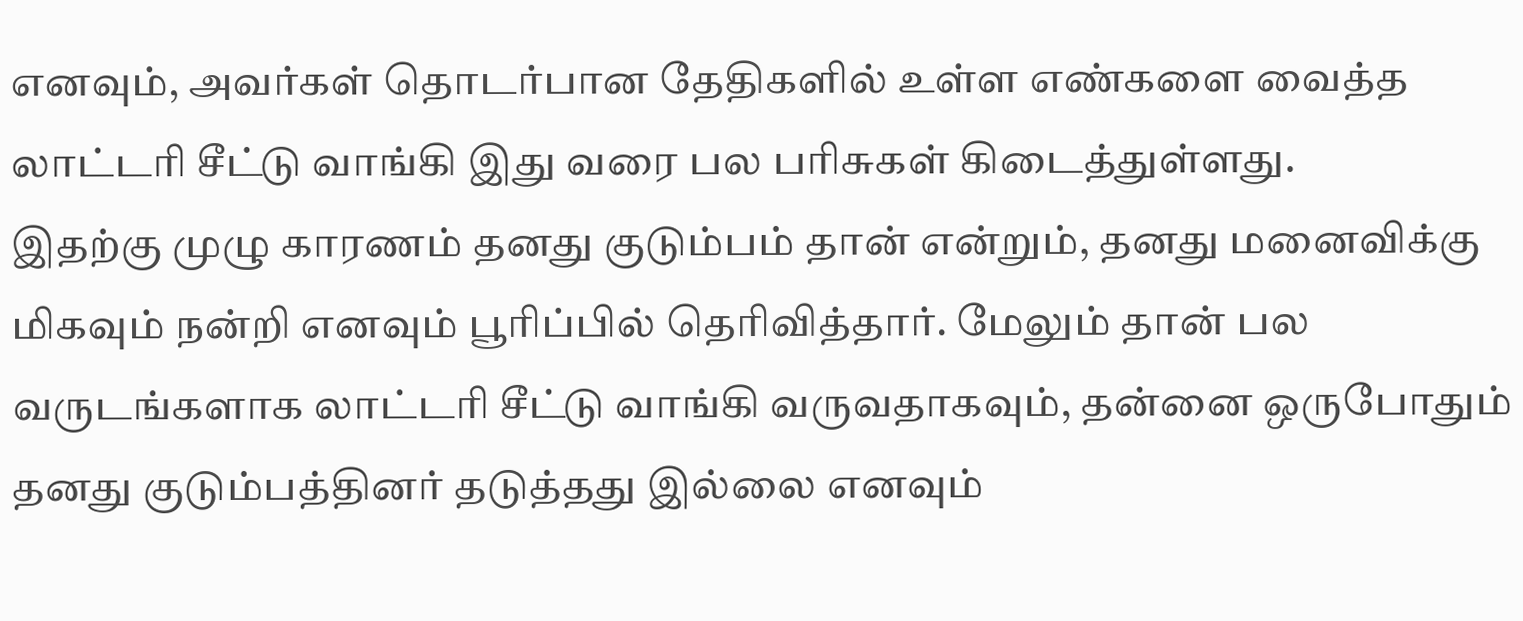எனவும், அவர்கள் தொடர்பான தேதிகளில் உள்ள எண்களை வைத்த லாட்டரி சீட்டு வாங்கி இது வரை பல பரிசுகள் கிடைத்துள்ளது.
இதற்கு முழு காரணம் தனது குடும்பம் தான் என்றும், தனது மனைவிக்கு மிகவும் நன்றி எனவும் பூரிப்பில் தெரிவித்தார். மேலும் தான் பல வருடங்களாக லாட்டரி சீட்டு வாங்கி வருவதாகவும், தன்னை ஒருபோதும் தனது குடும்பத்தினர் தடுத்தது இல்லை எனவும்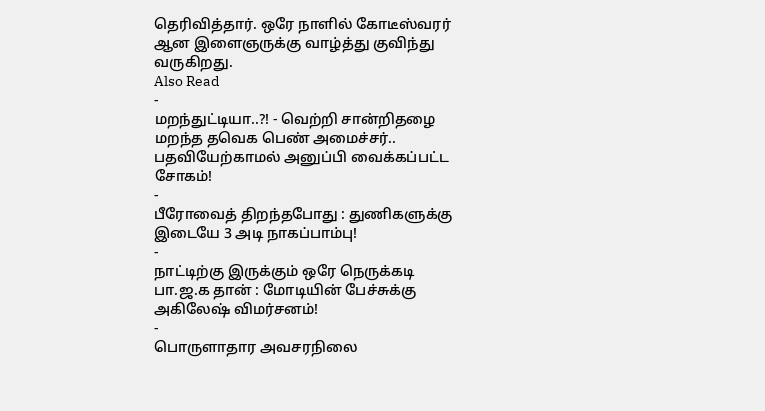தெரிவித்தார். ஒரே நாளில் கோடீஸ்வரர் ஆன இளைஞருக்கு வாழ்த்து குவிந்து வருகிறது.
Also Read
-
மறந்துட்டியா..?! - வெற்றி சான்றிதழை மறந்த தவெக பெண் அமைச்சர்.. பதவியேற்காமல் அனுப்பி வைக்கப்பட்ட சோகம்!
-
பீரோவைத் திறந்தபோது : துணிகளுக்கு இடையே 3 அடி நாகப்பாம்பு!
-
நாட்டிற்கு இருக்கும் ஒரே நெருக்கடி பா.ஜ.க தான் : மோடியின் பேச்சுக்கு அகிலேஷ் விமர்சனம்!
-
பொருளாதார அவசரநிலை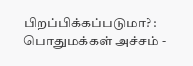பிறப்பிக்கப்படுமா? : பொதுமக்கள் அச்சம் -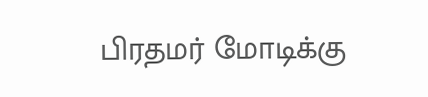பிரதமர் மோடிக்கு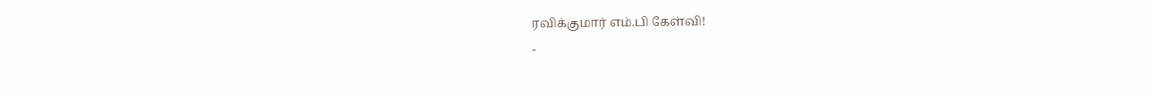ரவிக்குமார் எம்.பி கேள்வி!
-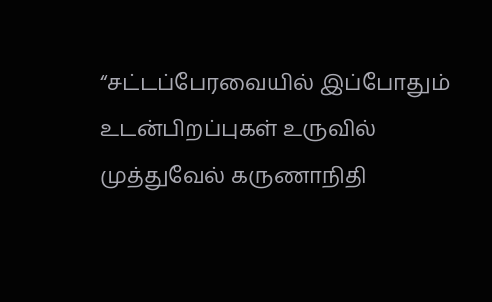“சட்டப்பேரவையில் இப்போதும் உடன்பிறப்புகள் உருவில் முத்துவேல் கருணாநிதி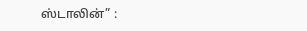ஸ்டாலின்” :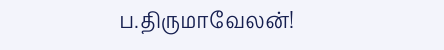ப.திருமாவேலன்!